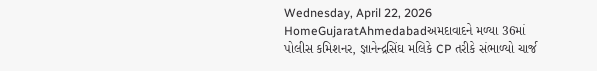Wednesday, April 22, 2026
HomeGujaratAhmedabadઅમદાવાદને મળ્યા 36માં પોલીસ કમિશનર, જ્ઞાનેન્દ્રસિંઘ મલિકે CP તરીકે સંભાળ્યો ચાર્જ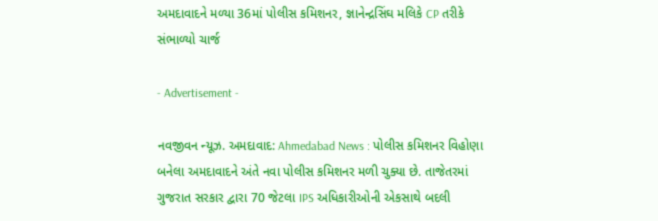અમદાવાદને મળ્યા 36માં પોલીસ કમિશનર, જ્ઞાનેન્દ્રસિંઘ મલિકે CP તરીકે સંભાળ્યો ચાર્જ

- Advertisement -

નવજીવન ન્યૂઝ. અમદાવાદ: Ahmedabad News : પોલીસ કમિશનર વિહોણા બનેલા અમદાવાદને અંતે નવા પોલીસ કમિશનર મળી ચુક્યા છે. તાજેતરમાં ગુજરાત સરકાર દ્વારા 70 જેટલા IPS અધિકારીઓની એકસાથે બદલી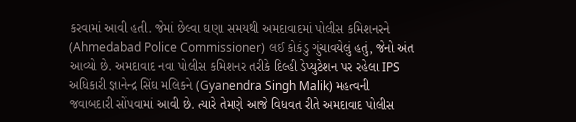કરવામાં આવી હતી. જેમાં છેલ્વા ઘણા સમયથી અમદાવાદમાં પોલીસ કમિશનરને (Ahmedabad Police Commissioner) લઈ કોકંડુ ગુંચાવયેલું હતું, જેનો અંત આવ્યો છે. અમદાવાદ નવા પોલીસ કમિશનર તરીકે દિલ્હી ડેપ્યુટેશન પર રહેલા IPS અધિકારી જ્ઞાનેન્દ્ર સિંઘ મલિકને (Gyanendra Singh Malik) મહત્વની જવાબદારી સોંપવામાં આવી છે. ત્યારે તેમણે આજે વિધવત રીતે અમદાવાદ પોલીસ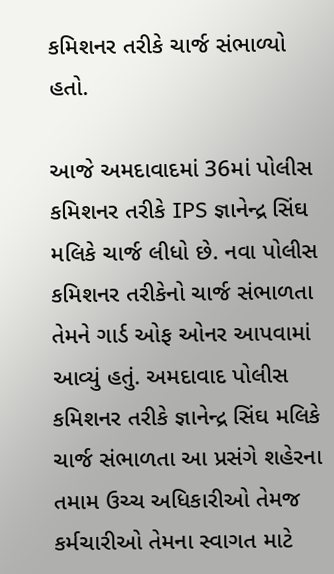કમિશનર તરીકે ચાર્જ સંભાળ્યો હતો.

આજે અમદાવાદમાં 36માં પોલીસ કમિશનર તરીકે IPS જ્ઞાનેન્દ્ર સિંઘ મલિકે ચાર્જ લીધો છે. નવા પોલીસ કમિશનર તરીકેનો ચાર્જ સંભાળતા તેમને ગાર્ડ ઓફ ઓનર આપવામાં આવ્યું હતું. અમદાવાદ પોલીસ કમિશનર તરીકે જ્ઞાનેન્દ્ર સિંઘ મલિકે ચાર્જ સંભાળતા આ પ્રસંગે શહેરના તમામ ઉચ્ચ અધિકારીઓ તેમજ કર્મચારીઓ તેમના સ્વાગત માટે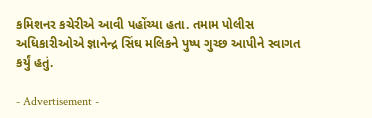કમિશનર કચેરીએ આવી પહોંચ્યા હતા. તમામ પોલીસ અધિકારીઓએ જ્ઞાનેન્દ્ર સિંઘ મલિકને પુષ્પ ગુચ્છ આપીને સ્વાગત કર્યું હતું.

- Advertisement -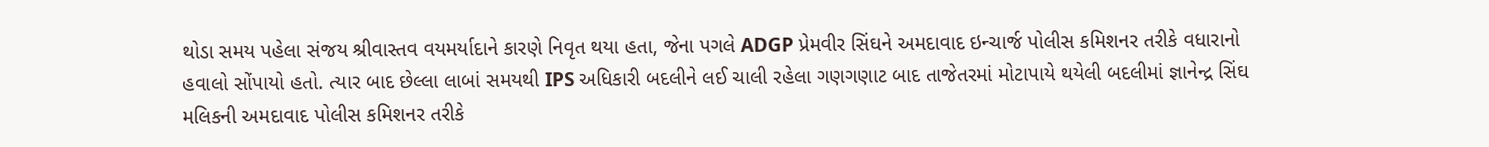થોડા સમય પહેલા સંજય શ્રીવાસ્તવ વયમર્યાદાને કારણે નિવૃત થયા હતા, જેના પગલે ADGP પ્રેમવીર સિંઘને અમદાવાદ ઇન્ચાર્જ પોલીસ કમિશનર તરીકે વધારાનો હવાલો સોંપાયો હતો. ત્યાર બાદ છેલ્લા લાબાં સમયથી IPS અધિકારી બદલીને લઈ ચાલી રહેલા ગણગણાટ બાદ તાજેતરમાં મોટાપાયે થયેલી બદલીમાં જ્ઞાનેન્દ્ર સિંઘ મલિકની અમદાવાદ પોલીસ કમિશનર તરીકે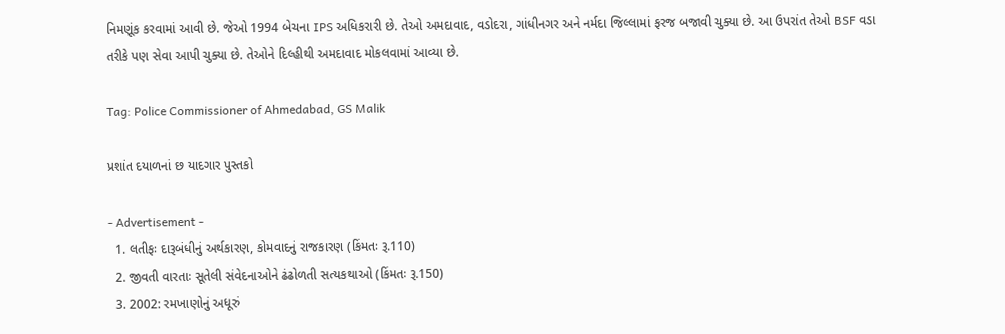નિમણૂંક કરવામાં આવી છે. જેઓ 1994 બેચના IPS અધિકરારી છે. તેઓ અમદાવાદ, વડોદરા, ગાંધીનગર અને નર્મદા જિલ્લામાં ફરજ બજાવી ચુક્યા છે. આ ઉપરાંત તેઓ BSF વડા તરીકે પણ સેવા આપી ચુક્યા છે. તેઓને દિલ્હીથી અમદાવાદ મોકલવામાં આવ્યા છે.

Tag: Police Commissioner of Ahmedabad, GS Malik

પ્રશાંત દયાળનાં છ યાદગાર પુસ્તકો

- Advertisement -
  1. લતીફઃ દારૂબંધીનું અર્થકારણ, કોમવાદનું રાજકારણ (કિંમતઃ રૂ.110)
  2. જીવતી વારતાઃ સૂતેલી સંવેદનાઓને ઢંઢોળતી સત્યકથાઓ (કિંમતઃ રૂ.150)
  3. 2002: રમખાણોનું અધૂરું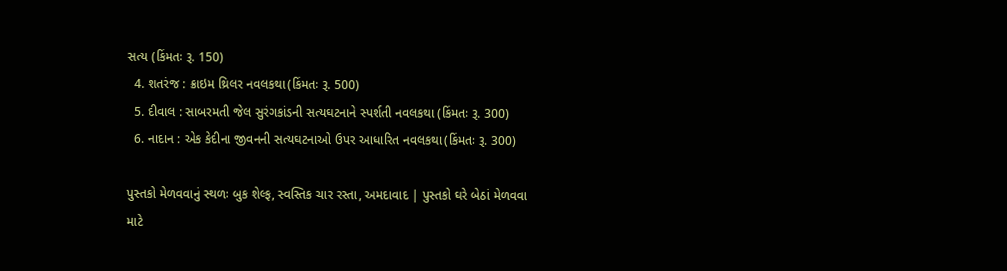સત્ય (કિંમતઃ રૂ. 150)
  4. શતરંજ : ક્રાઇમ થ્રિલર નવલકથા(કિંમતઃ રૂ. 500)
  5. દીવાલ : સાબરમતી જેલ સુરંગકાંડની સત્યઘટનાને સ્પર્શતી નવલકથા (કિંમતઃ રૂ. 300)
  6. નાદાન : એક કેદીના જીવનની સત્યઘટનાઓ ઉપર આધારિત નવલકથા(કિંમતઃ રૂ. 300)

પુસ્તકો મેળવવાનું સ્થળઃ બુક શેલ્ફ, સ્વસ્તિક ચાર રસ્તા, અમદાવાદ | પુસ્તકો ઘરે બેઠાં મેળવવા માટે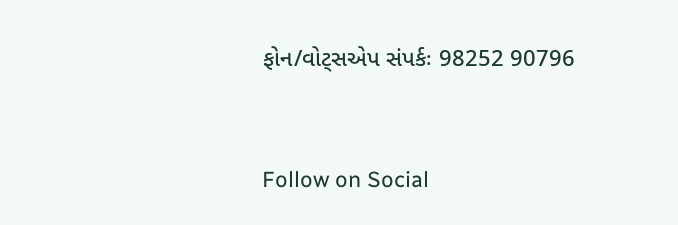ફોન/વોટ્સએપ સંપર્કઃ 98252 90796



Follow on Social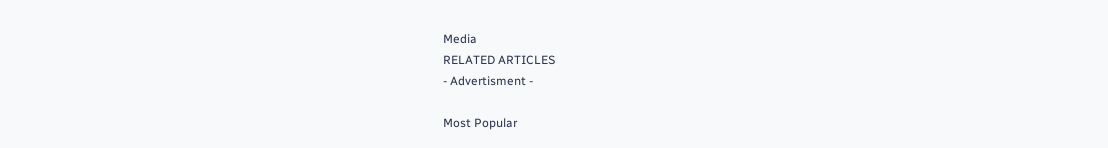Media
RELATED ARTICLES
- Advertisment -

Most Popular